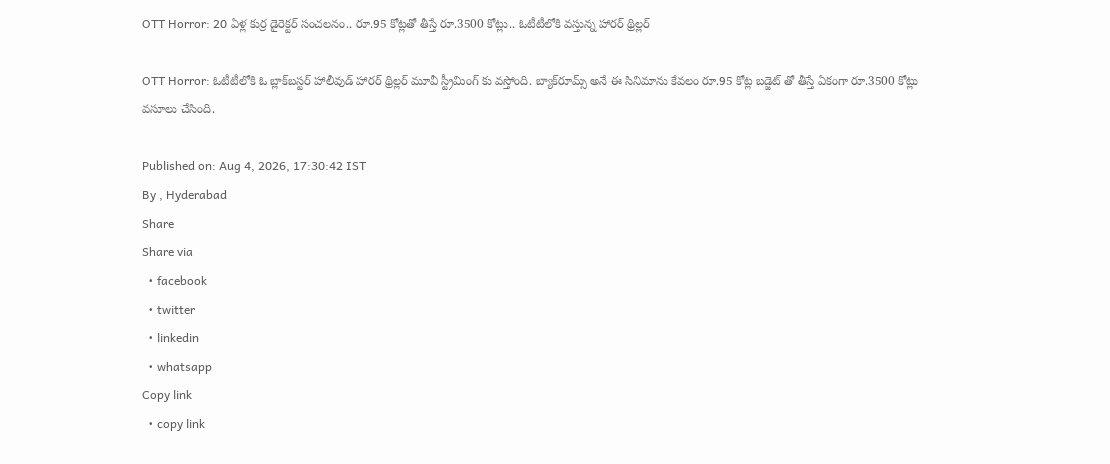OTT Horror: 20 ఏళ్ల కుర్ర డైరెక్టర్ సంచలనం.. రూ.95 కోట్లతో తీస్తే రూ.3500 కోట్లు.. ఓటీటీలోకి వస్తున్న హారర్ థ్రిల్లర్

OTT Horror: ఓటీటీలోకి ఓ బ్లాక్‌బస్టర్ హాలీవుడ్ హారర్ థ్రిల్లర్ మూవీ స్ట్రీమింగ్ కు వస్తోంది. బ్యాక్‌రూమ్స్ అనే ఈ సినిమాను కేవలం రూ.95 కోట్ల బడ్జెట్ తో తీస్తే ఏకంగా రూ.3500 కోట్లు వసూలు చేసింది.

Published on: Aug 4, 2026, 17:30:42 IST
By , Hyderabad
Share
Share via
  • facebook
  • twitter
  • linkedin
  • whatsapp
Copy link
  • copy link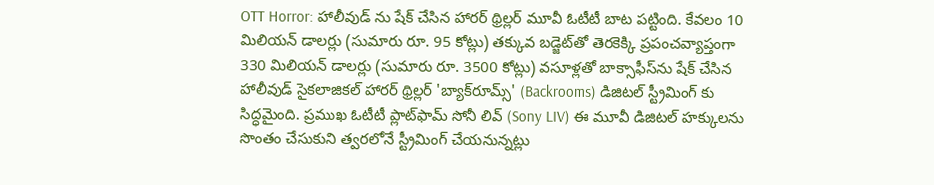OTT Horror: హాలీవుడ్ ను షేక్ చేసిన హారర్ థ్రిల్లర్ మూవీ ఓటీటీ బాట పట్టింది. కేవలం 10 మిలియన్ డాలర్లు (సుమారు రూ. 95 కోట్లు) తక్కువ బడ్జెట్‌తో తెరకెక్కి ప్రపంచవ్యాప్తంగా 330 మిలియన్ డాలర్లు (సుమారు రూ. 3500 కోట్లు) వసూళ్లతో బాక్సాఫీస్‌ను షేక్ చేసిన హాలీవుడ్ సైకలాజికల్ హారర్ థ్రిల్లర్ 'బ్యాక్‌రూమ్స్' (Backrooms) డిజిటల్ స్ట్రీమింగ్ కు సిద్ధమైంది. ప్రముఖ ఓటీటీ ప్లాట్‌ఫామ్ సోనీ లివ్ (Sony LIV) ఈ మూవీ డిజిటల్ హక్కులను సొంతం చేసుకుని త్వరలోనే స్ట్రీమింగ్ చేయనున్నట్లు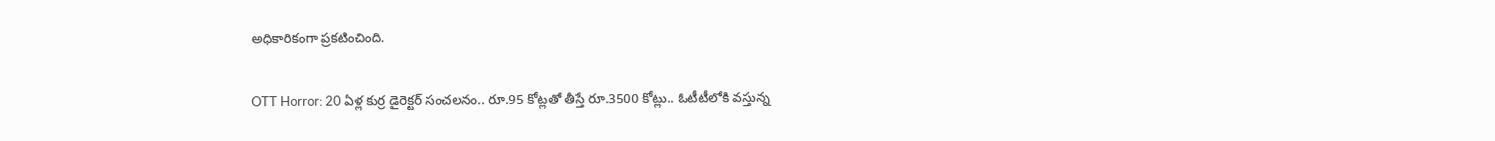అధికారికంగా ప్రకటించింది.

OTT Horror: 20 ఏళ్ల కుర్ర డైరెక్టర్ సంచలనం.. రూ.95 కోట్లతో తీస్తే రూ.3500 కోట్లు.. ఓటీటీలోకి వస్తున్న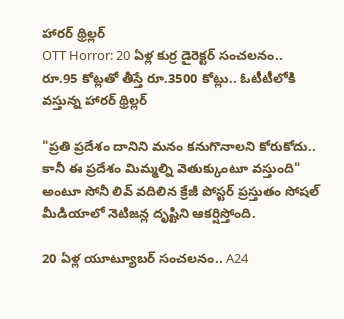హారర్ థ్రిల్లర్
OTT Horror: 20 ఏళ్ల కుర్ర డైరెక్టర్ సంచలనం.. రూ.95 కోట్లతో తీస్తే రూ.3500 కోట్లు.. ఓటీటీలోకి వస్తున్న హారర్ థ్రిల్లర్

"ప్రతి ప్రదేశం దానిని మనం కనుగొనాలని కోరుకోదు.. కానీ ఈ ప్రదేశం మిమ్మల్ని వెతుక్కుంటూ వస్తుంది" అంటూ సోనీ లివ్ వదిలిన క్రేజీ పోస్టర్ ప్రస్తుతం సోషల్ మీడియాలో నెటిజన్ల దృష్టిని ఆకర్షిస్తోంది.

20 ఏళ్ల యూట్యూబర్ సంచలనం.. A24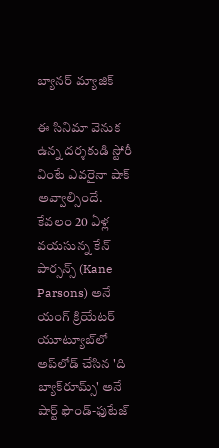బ్యానర్ మ్యాజిక్

ఈ సినిమా వెనుక ఉన్న దర్శకుడి స్టోరీ వింటే ఎవరైనా షాక్ అవ్వాల్సిందే. కేవలం 20 ఏళ్ల వయసున్న కేన్ పార్సన్స్ (Kane Parsons) అనే యంగ్ క్రియేటర్ యూట్యూబ్‌లో అప్‌లోడ్ చేసిన 'ది బ్యాక్‌రూమ్స్' అనే షార్ట్ ఫౌండ్-ఫుటేజ్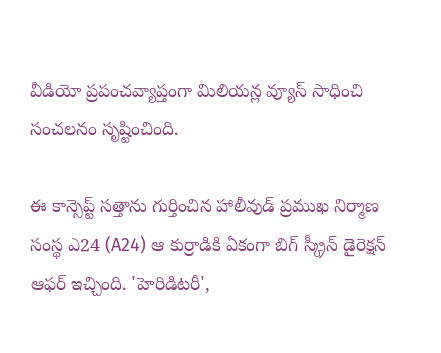వీడియో ప్రపంచవ్యాప్తంగా మిలియన్ల వ్యూస్ సాధించి సంచలనం సృష్టించింది.

ఈ కాన్సెప్ట్ సత్తాను గుర్తించిన హాలీవుడ్ ప్రముఖ నిర్మాణ సంస్థ ఎ24 (A24) ఆ కుర్రాడికి ఏకంగా బిగ్ స్క్రీన్ డైరెక్షన్ ఆఫర్ ఇచ్చింది. 'హెరిడిటరీ',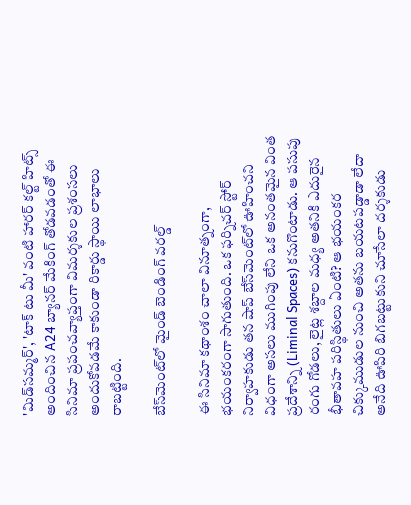'మిడ్‌సమ్మర్', 'టాక్ టు మీ' వంటి హారర్ కల్ట్ హిట్స్ అందించిన A24 బ్యానర్ మేకింగ్ తోడవడంతో ఈ సినిమా ప్రపంచవ్యాప్తంగా విమర్శకుల ప్రశంసలు అందుకోవడమే కాకుండా రికార్డు స్థాయి లాభాలు రాబట్టింది.

బేస్‌మెంట్‌లో మైండ్ బెండింగ్ వరల్డ్

ఈ సినిమా కథాంశం చాలా వినూత్నంగా, భయంకరంగా సాగుతుంది. ఒక ఫర్నిచర్ స్టోర్ నిర్వాహకుడు తన షాప్ బేస్‌మెంట్‌లో ఊహించని విధంగా అసలు ముగింపు లేని ఒక అనంతమైన వింత ప్రదేశాన్ని (Liminal Spaces) కనుగొంటాడు. ఆ పసుపు రంగు గోడలు, లైట్ల శబ్దాల మధ్య అతనికి ఎదురైన భీతావహ పరిస్థితులు ఏంటి? ఆ భయంకర చిక్కుముడుల నుంచి అతను బయటపడ్డాడా లేదా అనేది ఊపిరి బిగబట్టుకుని చూసేలా దర్శకుడు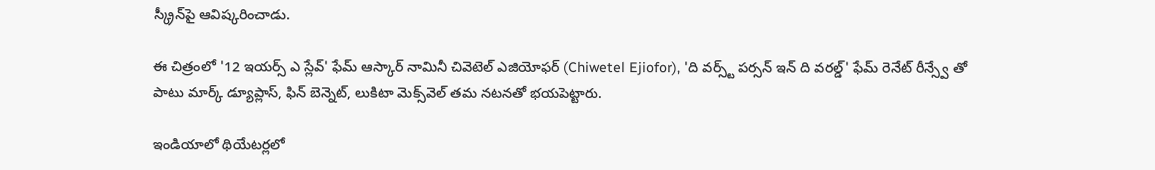స్క్రీన్‌పై ఆవిష్కరించాడు.

ఈ చిత్రంలో '12 ఇయర్స్ ఎ స్లేవ్' ఫేమ్ ఆస్కార్ నామినీ చివెటెల్ ఎజియోఫర్ (Chiwetel Ejiofor), 'ది వర్స్ట్ పర్సన్ ఇన్ ది వరల్డ్' ఫేమ్ రెనేట్ రీన్స్వే తో పాటు మార్క్ డ్యూప్లాస్, ఫిన్ బెన్నెట్, లుకిటా మెక్స్‌వెల్ తమ నటనతో భయపెట్టారు.

ఇండియాలో థియేటర్లలో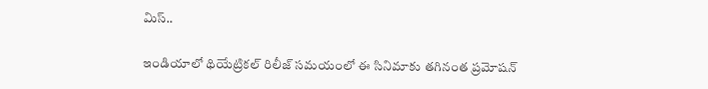మిస్..

ఇండియాలో థియేట్రికల్ రిలీజ్ సమయంలో ఈ సినిమాకు తగినంత ప్రమోషన్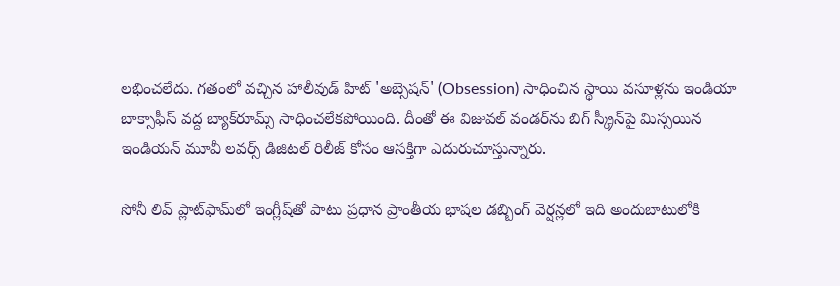లభించలేదు. గతంలో వచ్చిన హాలీవుడ్ హిట్ 'అబ్సెషన్' (Obsession) సాధించిన స్థాయి వసూళ్లను ఇండియా బాక్సాఫీస్ వద్ద బ్యాక్‌రూమ్స్ సాధించలేకపోయింది. దీంతో ఈ విజువల్ వండర్‌ను బిగ్ స్క్రీన్‌పై మిస్సయిన ఇండియన్ మూవీ లవర్స్ డిజిటల్ రిలీజ్ కోసం ఆసక్తిగా ఎదురుచూస్తున్నారు.

సోనీ లివ్ ప్లాట్‌ఫామ్‌లో ఇంగ్లీష్‌తో పాటు ప్రధాన ప్రాంతీయ భాషల డబ్బింగ్ వెర్షన్లలో ఇది అందుబాటులోకి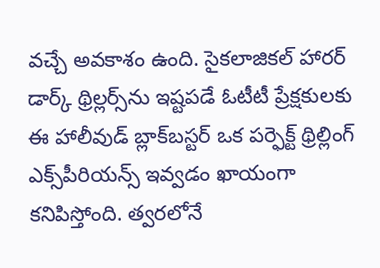వచ్చే అవకాశం ఉంది. సైకలాజికల్ హారర్ డార్క్ థ్రిల్లర్స్‌ను ఇష్టపడే ఓటీటీ ప్రేక్షకులకు ఈ హాలీవుడ్ బ్లాక్‌బస్టర్ ఒక పర్ఫెక్ట్ థ్రిల్లింగ్ ఎక్స్‌పీరియన్స్ ఇవ్వడం ఖాయంగా కనిపిస్తోంది. త్వరలోనే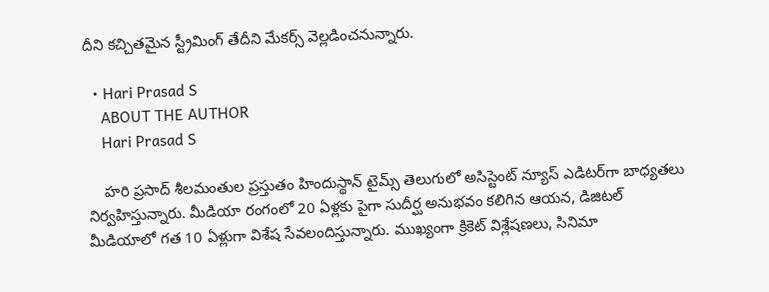దీని కచ్చితమైన స్ట్రీమింగ్ తేదీని మేకర్స్ వెల్లడించనున్నారు.

  • Hari Prasad S
    ABOUT THE AUTHOR
    Hari Prasad S

    హరి ప్రసాద్ శీలమంతుల ప్రస్తుతం హిందుస్థాన్ టైమ్స్ తెలుగులో అసిస్టెంట్ న్యూస్ ఎడిటర్‌గా బాధ్యతలు నిర్వహిస్తున్నారు. మీడియా రంగంలో 20 ఏళ్లకు పైగా సుదీర్ఘ అనుభవం కలిగిన ఆయన, డిజిటల్ మీడియాలో గత 10 ఏళ్లుగా విశేష సేవలందిస్తున్నారు. ముఖ్యంగా క్రికెట్ విశ్లేషణలు, సినిమా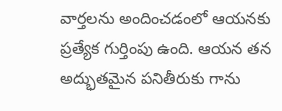వార్తలను అందించడంలో ఆయనకు ప్రత్యేక గుర్తింపు ఉంది. ఆయన తన అద్భుతమైన పనితీరుకు గాను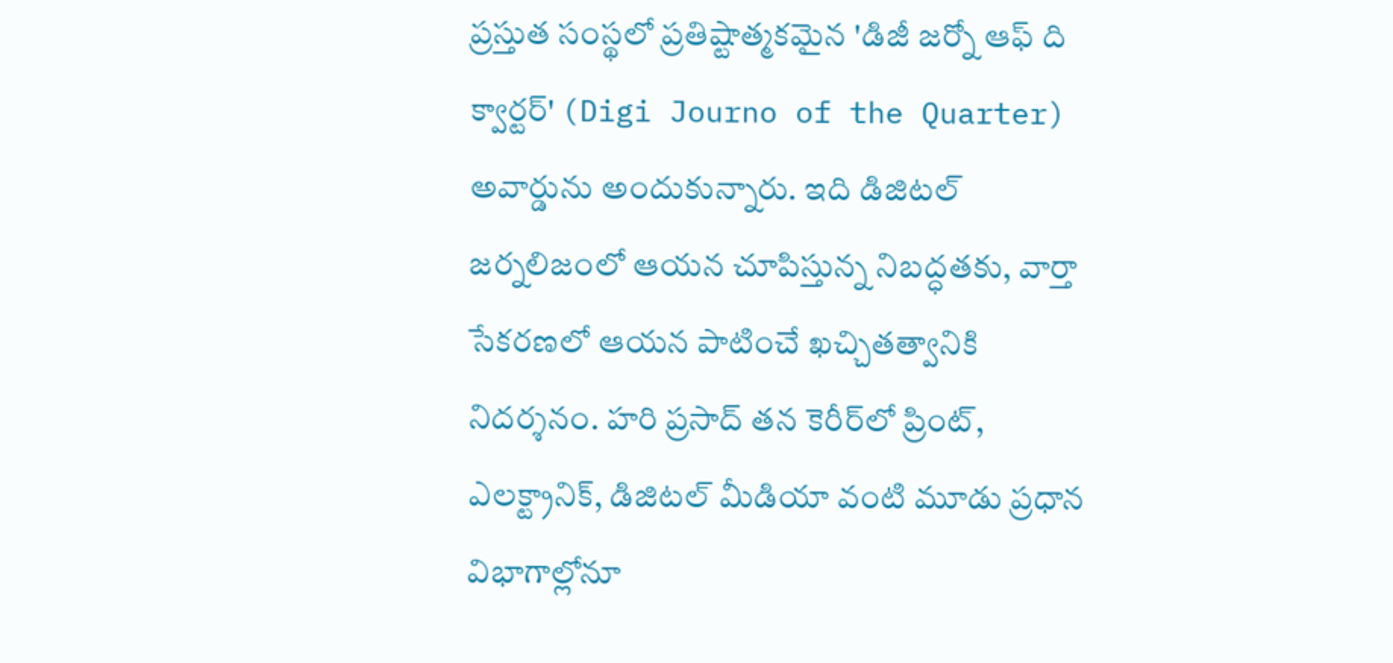ప్రస్తుత సంస్థలో ప్రతిష్టాత్మకమైన 'డిజీ జర్నో ఆఫ్ ది క్వార్టర్' (Digi Journo of the Quarter) అవార్డును అందుకున్నారు. ఇది డిజిటల్ జర్నలిజంలో ఆయన చూపిస్తున్న నిబద్ధతకు, వార్తా సేకరణలో ఆయన పాటించే ఖచ్చితత్వానికి నిదర్శనం. హరి ప్రసాద్ తన కెరీర్‌లో ప్రింట్, ఎలక్ట్రానిక్, డిజిటల్ మీడియా వంటి మూడు ప్రధాన విభాగాల్లోనూ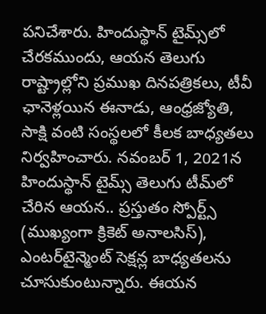పనిచేశారు. హిందుస్థాన్ టైమ్స్‌లో చేరకముందు, ఆయన తెలుగు రాష్ట్రాల్లోని ప్రముఖ దినపత్రికలు, టీవీ ఛానెళ్లయిన ఈనాడు, ఆంధ్రజ్యోతి, సాక్షి వంటి సంస్థలలో కీలక బాధ్యతలు నిర్వహించారు. నవంబర్ 1, 2021న హిందుస్థాన్ టైమ్స్ తెలుగు టీమ్‌లో చేరిన ఆయన.. ప్రస్తుతం స్పోర్ట్స్ (ముఖ్యంగా క్రికెట్ అనాలసిస్), ఎంటర్‌టైన్మెంట్ సెక్షన్ల బాధ్యతలను చూసుకుంటున్నారు. ఈయన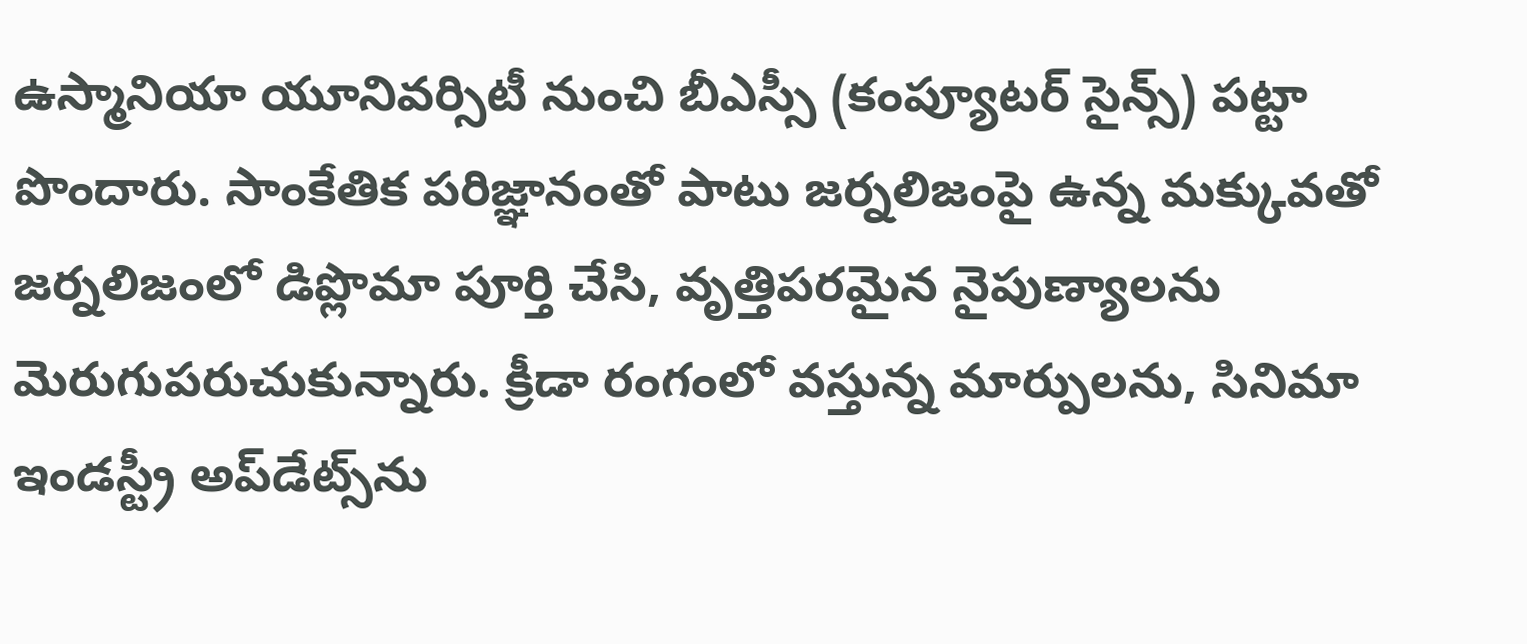ఉస్మానియా యూనివర్సిటీ నుంచి బీఎస్సీ (కంప్యూటర్ సైన్స్) పట్టా పొందారు. సాంకేతిక పరిజ్ఞానంతో పాటు జర్నలిజంపై ఉన్న మక్కువతో జర్నలిజంలో డిప్లొమా పూర్తి చేసి, వృత్తిపరమైన నైపుణ్యాలను మెరుగుపరుచుకున్నారు. క్రీడా రంగంలో వస్తున్న మార్పులను, సినిమా ఇండస్ట్రీ అప్‌డేట్స్‌ను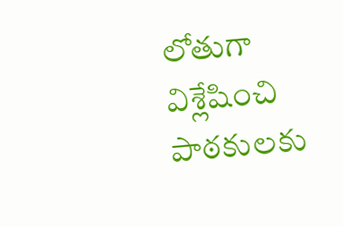లోతుగా విశ్లేషించి పాఠకులకు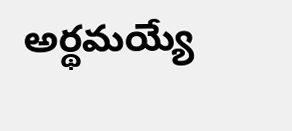అర్థమయ్యే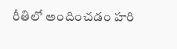రీతిలో అందించడం హరి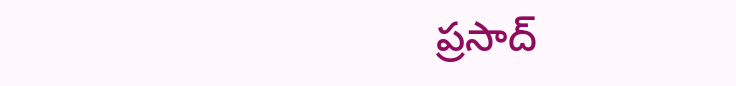ప్రసాద్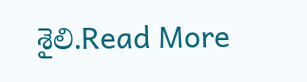శైలి.Read More